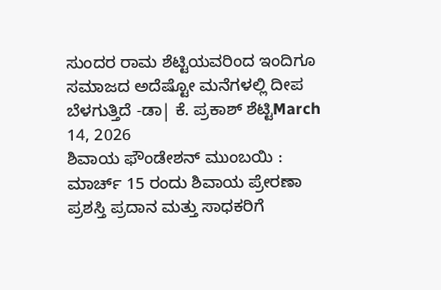ಸುಂದರ ರಾಮ ಶೆಟ್ಟಿಯವರಿಂದ ಇಂದಿಗೂ ಸಮಾಜದ ಅದೆಷ್ಟೋ ಮನೆಗಳಲ್ಲಿ ದೀಪ ಬೆಳಗುತ್ತಿದೆ -ಡಾ| ಕೆ. ಪ್ರಕಾಶ್ ಶೆಟ್ಟಿMarch 14, 2026
ಶಿವಾಯ ಫೌಂಡೇಶನ್ ಮುಂಬಯಿ : ಮಾರ್ಚ್ 15 ರಂದು ಶಿವಾಯ ಪ್ರೇರಣಾ ಪ್ರಶಸ್ತಿ ಪ್ರದಾನ ಮತ್ತು ಸಾಧಕರಿಗೆ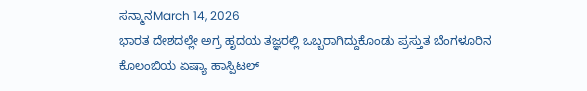ಸನ್ಮಾನMarch 14, 2026
ಭಾರತ ದೇಶದಲ್ಲೇ ಅಗ್ರ ಹೃದಯ ತಜ್ಞರಲ್ಲಿ ಒಬ್ಬರಾಗಿದ್ದುಕೊಂಡು ಪ್ರಸ್ತುತ ಬೆಂಗಳೂರಿನ ಕೊಲಂಬಿಯ ಏಷ್ಯಾ ಹಾಸ್ಪಿಟಲ್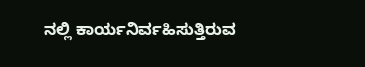ನಲ್ಲಿ ಕಾರ್ಯನಿರ್ವಹಿಸುತ್ತಿರುವ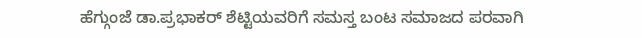ಹೆಗ್ಗುಂಜೆ ಡಾ.ಪ್ರಭಾಕರ್ ಶೆಟ್ಟಿಯವರಿಗೆ ಸಮಸ್ತ ಬಂಟ ಸಮಾಜದ ಪರವಾಗಿ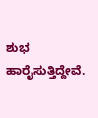ಶುಭ ಹಾರೈಸುತ್ತಿದ್ದೇವೆ.